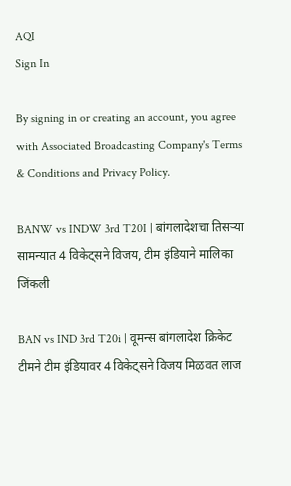AQI
Sign In

By signing in or creating an account, you agree with Associated Broadcasting Company's Terms & Conditions and Privacy Policy.

BANW vs INDW 3rd T20I | बांगलादेशचा तिसऱ्या सामन्यात 4 विकेट्सने विजय, टीम इंडियाने मालिका जिंकली

BAN vs IND 3rd T20i | वूमन्स बांगलादेश क्रिकेट टीमने टीम इंडियावर 4 विकेट्सने विजय मिळवत लाज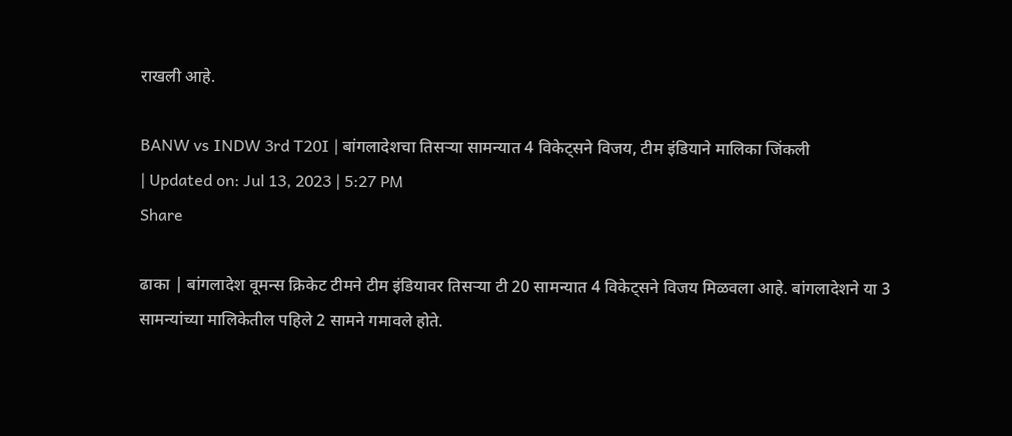राखली आहे.

BANW vs INDW 3rd T20I | बांगलादेशचा तिसऱ्या सामन्यात 4 विकेट्सने विजय, टीम इंडियाने मालिका जिंकली
| Updated on: Jul 13, 2023 | 5:27 PM
Share

ढाका | बांगलादेश वूमन्स क्रिकेट टीमने टीम इंडियावर तिसऱ्या टी 20 सामन्यात 4 विकेट्सने विजय मिळवला आहे. बांगलादेशने या 3 सामन्यांच्या मालिकेतील पहिले 2 सामने गमावले होते.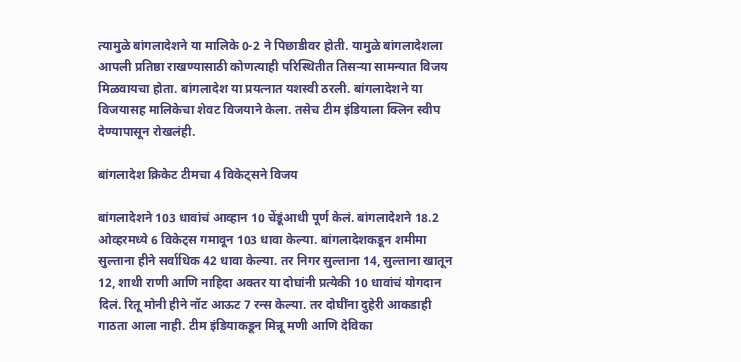त्यामुळे बांगलादेशने या मालिके 0-2 ने पिछाडीवर होती. यामुळे बांगलादेशला आपली प्रतिष्ठा राखण्यासाठी कोणत्याही परिस्थितीत तिसऱ्या सामन्यात विजय मिळवायचा होता. बांगलादेश या प्रयत्नात यशस्वी ठरली. बांगलादेशने या विजयासह मालिकेचा शेवट विजयाने केला. तसेच टीम इंडियाला क्लिन स्वीप देण्यापासून रोखलंही.

बांगलादेश क्रिकेट टीमचा 4 विकेट्सने विजय

बांगलादेशने 103 धावांचं आव्हान 10 चेंडूंआधी पूर्ण केलं. बांगलादेशने 18.2 ओव्हरमध्ये 6 विकेट्स गमावून 103 धावा केल्या. बांगलादेशकडून शमीमा सुल्ताना हीने सर्वाधिक 42 धावा केल्या. तर निगर सुल्ताना 14, सुल्ताना खातून 12, शाथी राणी आणि नाहिदा अक्तर या दोघांनी प्रत्येकी 10 धावांचं योगदान दिलं. रितू मोनी हीने नॉट आऊट 7 रन्स केल्या. तर दोघींना दुहेरी आकडाही गाठता आला नाही. टीम इंडियाकडून मिन्नू मणी आणि देविका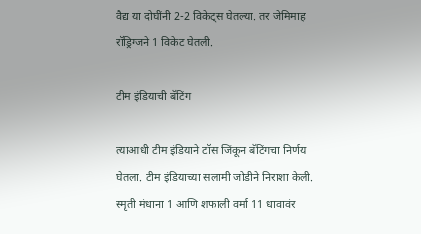वैद्य या दोघींनी 2-2 विकेट्स घेतल्या. तर जेमिमाह रॉड्रिग्जने 1 विकेट घेतली.

टीम इंडियाची बॅटिंग

त्याआधी टीम इंडियाने टॉस जिंकून बॅटिंगचा निर्णय घेतला. टीम इंडियाच्या सलामी जोडीने निराशा केली. स्मृती मंधाना 1 आणि शफाली वर्मा 11 धावावंर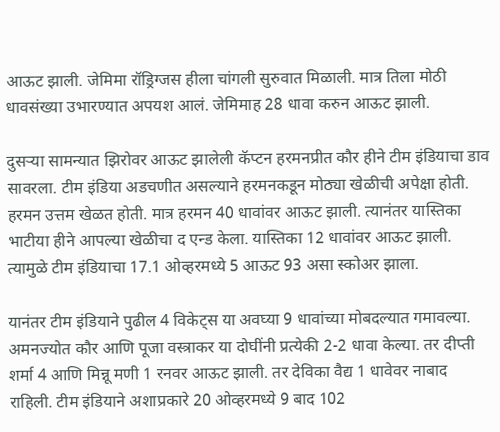आऊट झाली. जेमिमा रॉड्रिग्जस हीला चांगली सुरुवात मिळाली. मात्र तिला मोठी धावसंख्या उभारण्यात अपयश आलं. जेमिमाह 28 धावा करुन आऊट झाली.

दुसऱ्या सामन्यात झिरोवर आऊट झालेली कॅप्टन हरमनप्रीत कौर हीने टीम इंडियाचा डाव सावरला. टीम इंडिया अडचणीत असल्याने हरमनकडून मोठ्या खेळीची अपेक्षा होती. हरमन उत्तम खेळत होती. मात्र हरमन 40 धावांवर आऊट झाली. त्यानंतर यास्तिका भाटीया हीने आपल्या खेळीचा द एन्ड केला. यास्तिका 12 धावांवर आऊट झाली. त्यामुळे टीम इंडियाचा 17.1 ओव्हरमध्ये 5 आऊट 93 असा स्कोअर झाला.

यानंतर टीम इंडियाने पुढील 4 विकेट्स या अवघ्या 9 धावांच्या मोबदल्यात गमावल्या. अमनज्योत कौर आणि पूजा वस्त्राकर या दोघींनी प्रत्येकी 2-2 धावा केल्या. तर दीप्ती शर्मा 4 आणि मिन्नू मणी 1 रनवर आऊट झाली. तर देविका वैद्य 1 धावेवर नाबाद राहिली. टीम इंडियाने अशाप्रकारे 20 ओव्हरमध्ये 9 बाद 102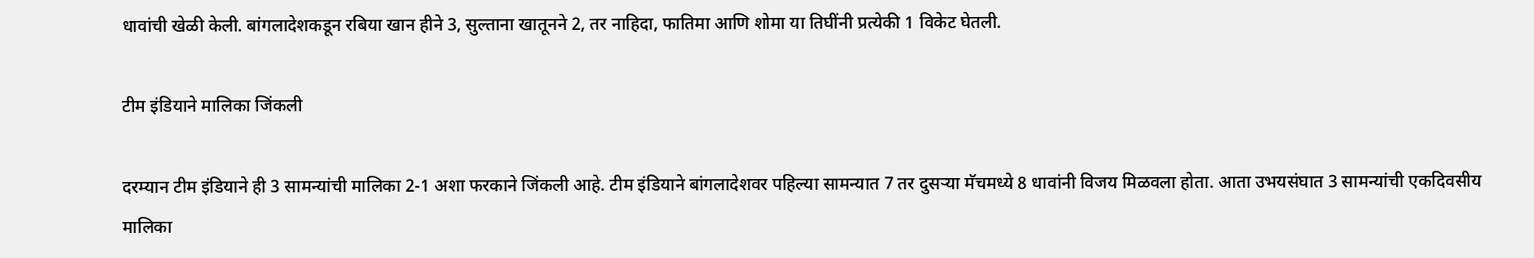धावांची खेळी केली. बांगलादेशकडून रबिया खान हीने 3, सुल्ताना खातूनने 2, तर नाहिदा, फातिमा आणि शोमा या तिघींनी प्रत्येकी 1 विकेट घेतली.

टीम इंडियाने मालिका जिंकली

दरम्यान टीम इंडियाने ही 3 सामन्यांची मालिका 2-1 अशा फरकाने जिंकली आहे. टीम इंडियाने बांगलादेशवर पहिल्या सामन्यात 7 तर दुसऱ्या मॅचमध्ये 8 धावांनी विजय मिळवला होता. आता उभयसंघात 3 सामन्यांची एकदिवसीय मालिका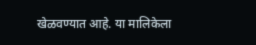खेळवण्यात आहे. या मालिकेला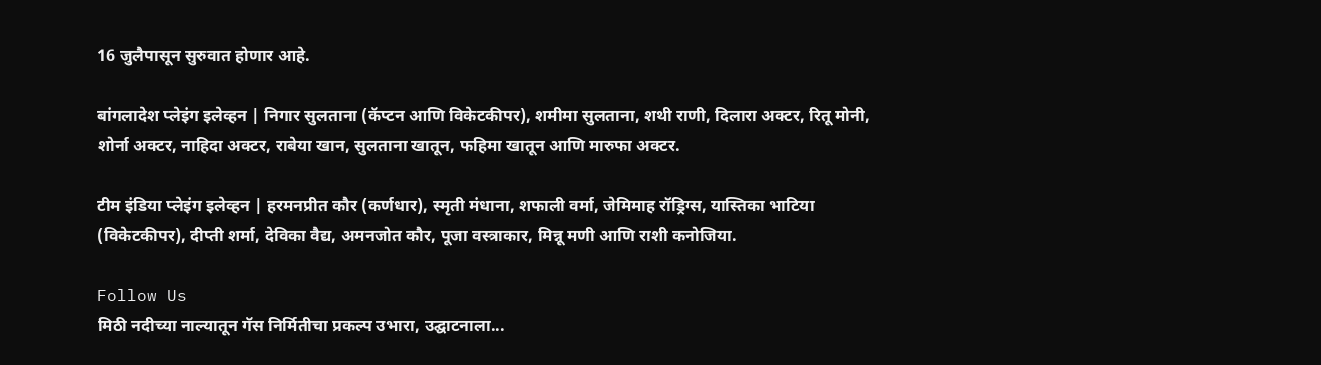16 जुलैपासून सुरुवात होणार आहे.

बांगलादेश प्लेइंग इलेव्हन | निगार सुलताना (कॅप्टन आणि विकेटकीपर), शमीमा सुलताना, शथी राणी, दिलारा अक्‍टर, रितू मोनी, शोर्ना अक्‍टर, नाहिदा अक्‍टर, राबेया खान, सुलताना खातून, फहिमा खातून आणि मारुफा अक्‍टर.

टीम इंडिया प्लेइंग इलेव्हन | हरमनप्रीत कौर (कर्णधार), स्मृती मंधाना, शफाली वर्मा, जेमिमाह रॉड्रिग्स, यास्तिका भाटिया (विकेटकीपर), दीप्ती शर्मा, देविका वैद्य, अमनजोत कौर, पूजा वस्त्राकार, मिन्नू मणी आणि राशी कनोजिया.

Follow Us
मिठी नदीच्या नाल्यातून गॅस निर्मितीचा प्रकल्प उभारा, उद्घाटनाला...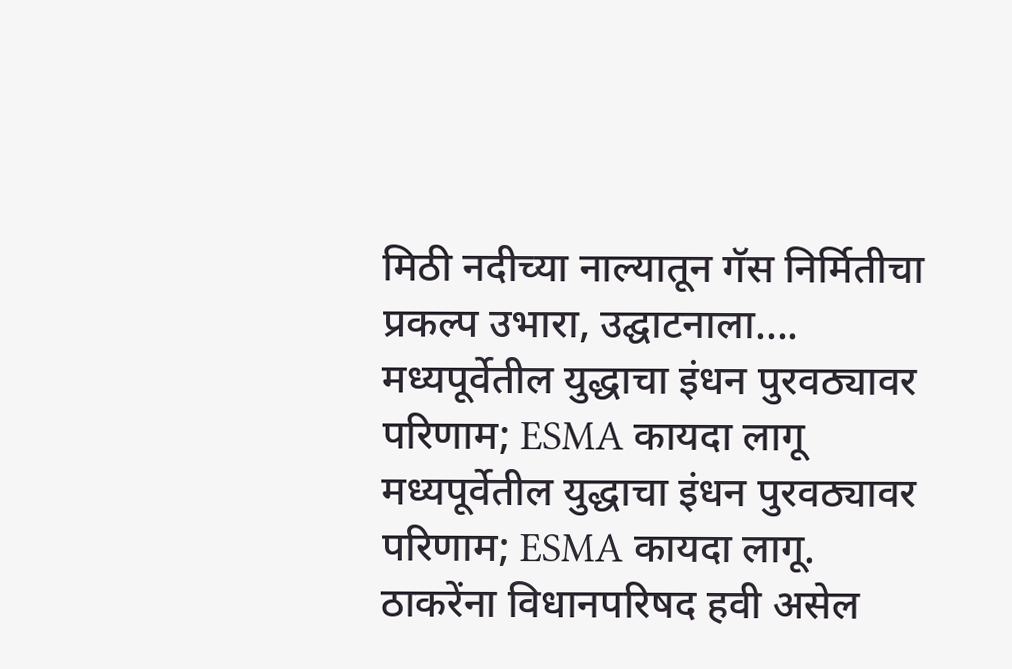मिठी नदीच्या नाल्यातून गॅस निर्मितीचा प्रकल्प उभारा, उद्घाटनाला....
मध्यपूर्वेतील युद्धाचा इंधन पुरवठ्यावर परिणाम; ESMA कायदा लागू
मध्यपूर्वेतील युद्धाचा इंधन पुरवठ्यावर परिणाम; ESMA कायदा लागू.
ठाकरेंना विधानपरिषद हवी असेल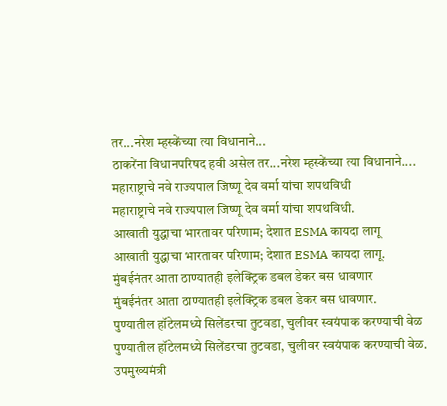तर...नरेश म्हस्केंच्या त्या विधानाने...
ठाकरेंना विधानपरिषद हवी असेल तर...नरेश म्हस्केंच्या त्या विधानाने....
महाराष्ट्राचे नवे राज्यपाल जिष्णू देव वर्मा यांचा शपथविधी
महाराष्ट्राचे नवे राज्यपाल जिष्णू देव वर्मा यांचा शपथविधी.
आखाती युद्धाचा भारतावर परिणाम; देशात ESMA कायदा लागू
आखाती युद्धाचा भारतावर परिणाम; देशात ESMA कायदा लागू.
मुंबईनंतर आता ठाण्यातही इलेक्ट्रिक डबल डेकर बस धावणार
मुंबईनंतर आता ठाण्यातही इलेक्ट्रिक डबल डेकर बस धावणार.
पुण्यातील हॉटेलमध्ये सिलेंडरचा तुटवडा, चुलीवर स्वयंपाक करण्याची वेळ
पुण्यातील हॉटेलमध्ये सिलेंडरचा तुटवडा, चुलीवर स्वयंपाक करण्याची वेळ.
उपमुख्यमंत्री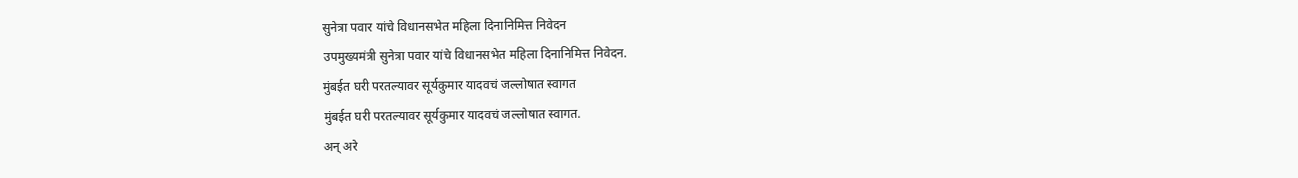सुनेत्रा पवार यांचे विधानसभेत महिला दिनानिमित्त निवेदन
उपमुख्यमंत्री सुनेत्रा पवार यांचे विधानसभेत महिला दिनानिमित्त निवेदन.
मुंबईत घरी परतल्यावर सूर्यकुमार यादवचं जल्लोषात स्वागत
मुंबईत घरी परतल्यावर सूर्यकुमार यादवचं जल्लोषात स्वागत.
अन् अरे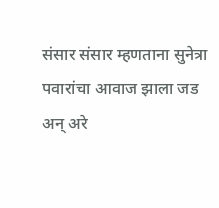संसार संसार म्हणताना सुनेत्रा पवारांचा आवाज झाला जड
अन् अरे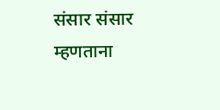संसार संसार म्हणताना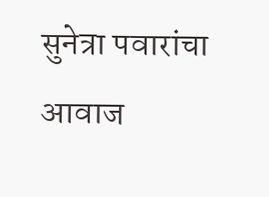सुनेत्रा पवारांचा आवाज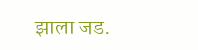झाला जड.